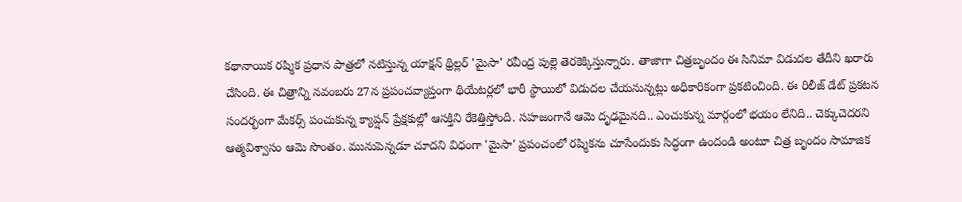కథానాయిక రష్మిక ప్రధాన పాత్రలో నటిస్తున్న యాక్షన్ థ్రిల్లర్ 'మైసా' రవీంద్ర పుల్లె తెరకెక్కిస్తున్నారు. తాజాగా చిత్రబృందం ఈ సినిమా విడుదల తేదీని ఖరారు చేసింది. ఈ చిత్రాన్ని నవంబరు 27న ప్రపంచవ్యాప్తంగా థియేటర్లలో భారీ స్థాయిలో విడుదల చేయనున్నట్లు అధికారికంగా ప్రకటించింది. ఈ రిలీజ్ డేట్ ప్రకటన సందర్భంగా మేకర్స్ పంచుకున్న క్యాప్షన్ ప్రేక్షకుల్లో ఆసక్తిని రేకెత్తిస్తోంది. సహజంగానే ఆమె దృఢమైనది.. ఎంచుకున్న మార్గంలో భయం లేనిది.. చెక్కుచెదరని ఆత్మవిశ్వాసం ఆమె సొంతం. మునుపెన్నడూ చూదని విధంగా 'మైసా' ప్రపంచంలో రష్మికను చూసేందుకు సిద్ధంగా ఉందండి అంటూ చిత్ర బృందం సామాజిక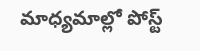మాధ్యమాల్లో పోస్ట్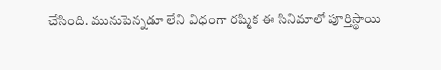చేసింది. మునుపెన్నడూ లేని విధంగా రష్మిక ఈ సినిమాలో పూర్తిస్థాయి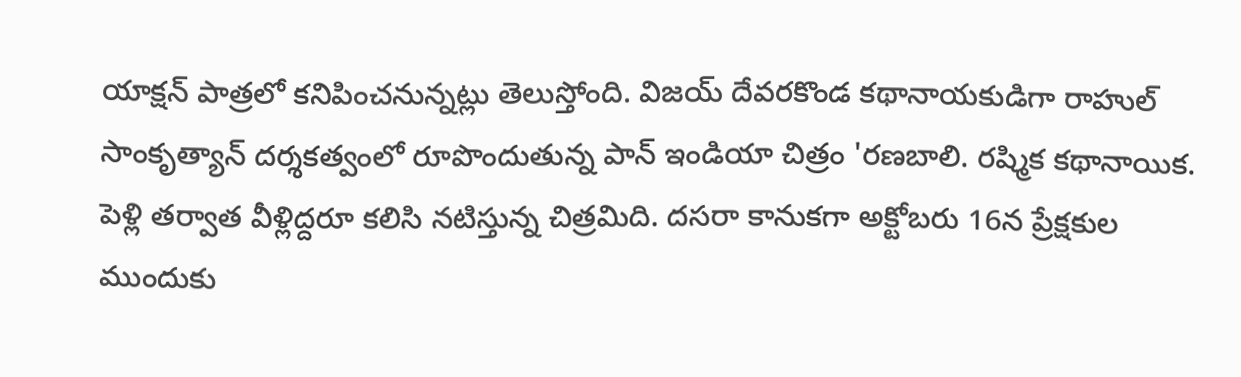యాక్షన్ పాత్రలో కనిపించనున్నట్లు తెలుస్తోంది. విజయ్ దేవరకొండ కథానాయకుడిగా రాహుల్ సాంకృత్యాన్ దర్శకత్వంలో రూపొందుతున్న పాన్ ఇండియా చిత్రం 'రణబాలి. రష్మిక కథానాయిక. పెళ్లి తర్వాత వీళ్లిద్దరూ కలిసి నటిస్తున్న చిత్రమిది. దసరా కానుకగా అక్టోబరు 16న ప్రేక్షకుల ముందుకు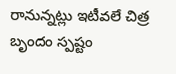రానున్నట్లు ఇటీవలే చిత్ర బృందం స్పష్టం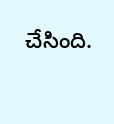చేసింది.